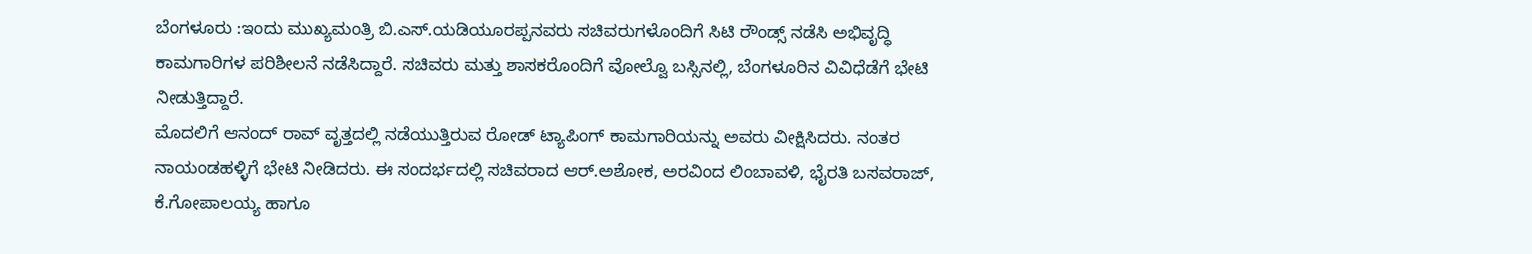ಬೆಂಗಳೂರು :ಇಂದು ಮುಖ್ಯಮಂತ್ರಿ ಬಿ.ಎಸ್.ಯಡಿಯೂರಪ್ಪನವರು ಸಚಿವರುಗಳೊಂದಿಗೆ ಸಿಟಿ ರೌಂಡ್ಸ್ ನಡೆಸಿ ಅಭಿವೃದ್ಧಿ ಕಾಮಗಾರಿಗಳ ಪರಿಶೀಲನೆ ನಡೆಸಿದ್ದಾರೆ. ಸಚಿವರು ಮತ್ತು ಶಾಸಕರೊಂದಿಗೆ ವೋಲ್ವೊ ಬಸ್ಸಿನಲ್ಲಿ, ಬೆಂಗಳೂರಿನ ವಿವಿಧೆಡೆಗೆ ಭೇಟಿ ನೀಡುತ್ತಿದ್ದಾರೆ.
ಮೊದಲಿಗೆ ಆನಂದ್ ರಾವ್ ವೃತ್ತದಲ್ಲಿ ನಡೆಯುತ್ತಿರುವ ರೋಡ್ ಟ್ಯಾಪಿಂಗ್ ಕಾಮಗಾರಿಯನ್ನು ಅವರು ವೀಕ್ಷಿಸಿದರು. ನಂತರ ನಾಯಂಡಹಳ್ಳಿಗೆ ಭೇಟಿ ನೀಡಿದರು. ಈ ಸಂದರ್ಭದಲ್ಲಿ ಸಚಿವರಾದ ಆರ್.ಅಶೋಕ, ಅರವಿಂದ ಲಿಂಬಾವಳಿ, ಭೈರತಿ ಬಸವರಾಜ್, ಕೆ.ಗೋಪಾಲಯ್ಯ ಹಾಗೂ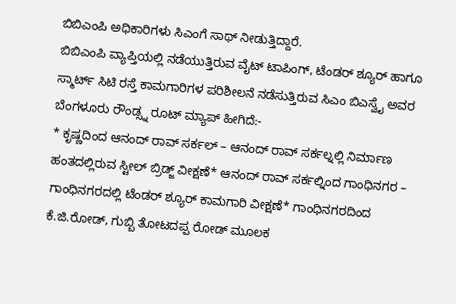ಬಿಬಿಎಂಪಿ ಅಧಿಕಾರಿಗಳು ಸಿಎಂಗೆ ಸಾಥ್ ನೀಡುತ್ತಿದ್ದಾರೆ.
ಬಿಬಿಎಂಪಿ ವ್ಯಾಪ್ತಿಯಲ್ಲಿ ನಡೆಯುತ್ತಿರುವ ವೈಟ್ ಟಾಪಿಂಗ್, ಟೆಂಡರ್ ಶ್ಯೂರ್ ಹಾಗೂ ಸ್ಮಾರ್ಟ್ ಸಿಟಿ ರಸ್ತೆ ಕಾಮಗಾರಿಗಳ ಪರಿಶೀಲನೆ ನಡೆಸುತ್ತಿರುವ ಸಿಎಂ ಬಿಎಸ್ವೈ ಅವರ ಬೆಂಗಳೂರು ರೌಂಡ್ಸ್ನ ರೂಟ್ ಮ್ಯಾಪ್ ಹೀಗಿದೆ:-
* ಕೃಷ್ಣದಿಂದ ಆನಂದ್ ರಾವ್ ಸರ್ಕಲ್ – ಆನಂದ್ ರಾವ್ ಸರ್ಕಲ್ನಲ್ಲಿ ನಿರ್ಮಾಣ ಹಂತದಲ್ಲಿರುವ ಸ್ಟೀಲ್ ಬ್ರಿಡ್ಜ್ ವೀಕ್ಷಣೆ* ಆನಂದ್ ರಾವ್ ಸರ್ಕಲ್ನಿಂದ ಗಾಂಧಿನಗರ – ಗಾಂಧಿನಗರದಲ್ಲಿ ಟೆಂಡರ್ ಶ್ಯೂರ್ ಕಾಮಗಾರಿ ವೀಕ್ಷಣೆ* ಗಾಂಧಿನಗರದಿಂದ ಕೆ.ಜಿ.ರೋಡ್, ಗುಬ್ಬಿ ತೋಟದಪ್ಪ ರೋಡ್ ಮ‌ೂಲಕ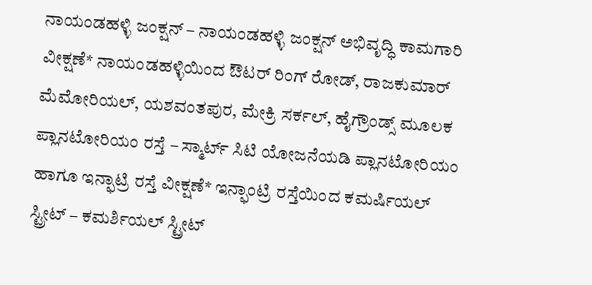ನಾಯಂಡಹಳ್ಳಿ ಜಂಕ್ಷನ್ – ನಾಯಂಡಹಳ್ಳಿ ಜಂಕ್ಷನ್ ಅಭಿವೃದ್ಧಿ ಕಾಮಗಾರಿ ವೀಕ್ಷಣೆ* ನಾಯಂಡಹಳ್ಳಿಯಿಂದ ಔಟರ್ ರಿಂಗ್ ರೋಡ್, ರಾಜಕುಮಾರ್ ಮೆಮೋರಿಯಲ್, ಯಶವಂತಪುರ, ಮೇಕ್ರಿ ಸರ್ಕಲ್, ಹೈಗ್ರೌಂಡ್ಸ್ ಮೂಲಕ ಪ್ಲಾನಟೋರಿಯಂ ರಸ್ತೆ – ಸ್ಮಾರ್ಟ್ ಸಿಟಿ ಯೋಜನೆಯಡಿ ಪ್ಲಾನಟೋರಿಯಂ ಹಾಗೂ ಇನ್ಫಾಟ್ರಿ ರಸ್ತೆ ವೀಕ್ಷಣೆ* ಇನ್ಫಾಂಟ್ರಿ ರಸ್ತೆಯಿಂದ ಕಮರ್ಷಿಯಲ್ ಸ್ಟ್ರೀಟ್ – ಕಮರ್ಶಿಯಲ್ ಸ್ಟ್ರೀಟ್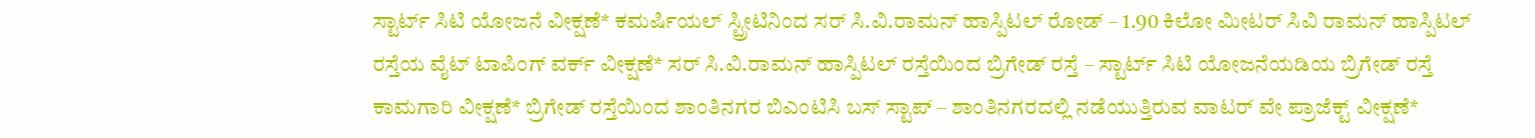ಸ್ಟಾರ್ಟ್ ಸಿಟಿ ಯೋಜನೆ ವೀಕ್ಷಣೆ* ಕಮರ್ಷಿಯಲ್ ಸ್ಟ್ರೀಟಿನಿಂದ ಸರ್ ಸಿ.ವಿ.ರಾಮನ್ ಹಾಸ್ಪಿಟಲ್ ರೋಡ್ – 1.90 ಕಿಲೋ ಮೀಟರ್ ಸಿವಿ ರಾಮನ್ ಹಾಸ್ಪಿಟಲ್ ರಸ್ತೆಯ ವೈಟ್ ಟಾಪಿಂಗ್ ವರ್ಕ್ ವೀಕ್ಷಣೆ* ಸರ್ ಸಿ.ವಿ.ರಾಮನ್ ಹಾಸ್ಪಿಟಲ್ ರಸ್ತೆಯಿಂದ ಬ್ರಿಗೇಡ್ ರಸ್ತೆ – ಸ್ಟಾರ್ಟ್ ಸಿಟಿ ಯೋಜನೆಯಡಿಯ ಬ್ರಿಗೇಡ್ ರಸ್ತೆ ಕಾಮಗಾರಿ ವೀಕ್ಷಣೆ* ಬ್ರಿಗೇಡ್ ರಸ್ತೆಯಿಂದ ಶಾಂತಿನಗರ ಬಿಎಂಟಿಸಿ ಬಸ್ ಸ್ಟಾಪ್ – ಶಾಂತಿನಗರದಲ್ಲಿ ನಡೆಯುತ್ತಿರುವ ವಾಟರ್ ವೇ ಪ್ರಾಜೆಕ್ಟ್ ವೀಕ್ಷಣೆ*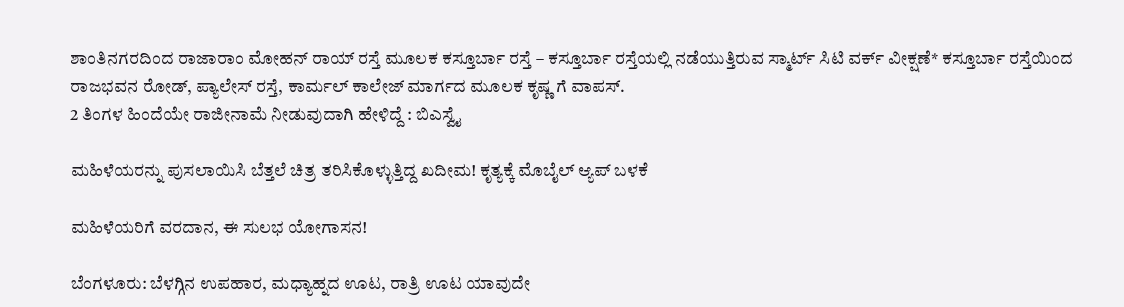ಶಾಂತಿನಗರದಿಂದ ರಾಜಾರಾಂ ಮೋಹನ್ ರಾಯ್ ರಸ್ತೆ ಮೂಲಕ ಕಸ್ತೂರ್ಬಾ ರಸ್ತೆ – ಕಸ್ತೂರ್ಬಾ ರಸ್ತೆಯಲ್ಲಿ ನಡೆಯುತ್ತಿರುವ ಸ್ಮಾರ್ಟ್ ಸಿಟಿ ವರ್ಕ್ ವೀಕ್ಷಣೆ* ಕಸ್ತೂರ್ಬಾ ರಸ್ತೆಯಿಂದ ರಾಜಭವನ ರೋಡ್, ಪ್ಯಾಲೇಸ್ ರಸ್ತೆ, ಕಾರ್ಮಲ್ ಕಾಲೇಜ್ ಮಾರ್ಗದ ಮೂಲಕ ಕೃಷ್ಣ ಗೆ ವಾಪಸ್.
2 ತಿಂಗಳ ಹಿಂದೆಯೇ ರಾಜೀನಾಮೆ ನೀಡುವುದಾಗಿ ಹೇಳಿದ್ದೆ : ಬಿಎಸ್ವೈ

ಮಹಿಳೆಯರನ್ನು ಪುಸಲಾಯಿಸಿ ಬೆತ್ತಲೆ ಚಿತ್ರ ತರಿಸಿಕೊಳ್ಳುತ್ತಿದ್ದ ಖದೀಮ! ಕೃತ್ಯಕ್ಕೆ ಮೊಬೈಲ್ ಆ್ಯಪ್ ಬಳಕೆ

ಮಹಿಳೆಯರಿಗೆ ವರದಾನ, ಈ ಸುಲಭ ಯೋಗಾಸನ!

ಬೆಂಗಳೂರು: ಬೆಳಗ್ಗಿನ ಉಪಹಾರ, ಮಧ್ಯಾಹ್ನದ ಊಟ, ರಾತ್ರಿ ಊಟ ಯಾವುದೇ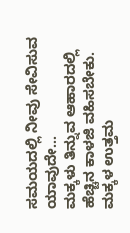ಸಮಯದಲ್ಲಿ ನೀವು ಸೇವಿಸುವ ಯಾವುದೇ…
ಮಕ್ಕಳು ತಿನ್ನುವ ಆಹಾರದಲ್ಲಿ ಹೆಚ್ಚಿನ ಕಾಳಜಿ ವಹಿಸಬೇಕು. ಮಕ್ಕಳ ಉತ್ತಮ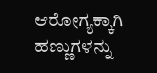ಆರೋಗ್ಯಕ್ಕಾಗಿ ಹಣ್ಣುಗಳನ್ನು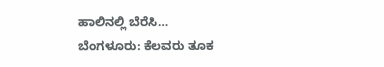ಹಾಲಿನಲ್ಲಿ ಬೆರೆಸಿ…
ಬೆಂಗಳೂರು: ಕೆಲವರು ತೂಕ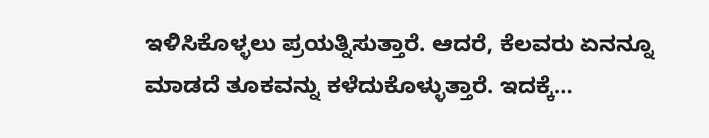ಇಳಿಸಿಕೊಳ್ಳಲು ಪ್ರಯತ್ನಿಸುತ್ತಾರೆ. ಆದರೆ, ಕೆಲವರು ಏನನ್ನೂ ಮಾಡದೆ ತೂಕವನ್ನು ಕಳೆದುಕೊಳ್ಳುತ್ತಾರೆ. ಇದಕ್ಕೆ…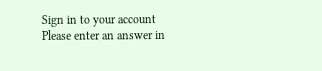Sign in to your account
Please enter an answer in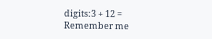digits:3 + 12 =
Remember me